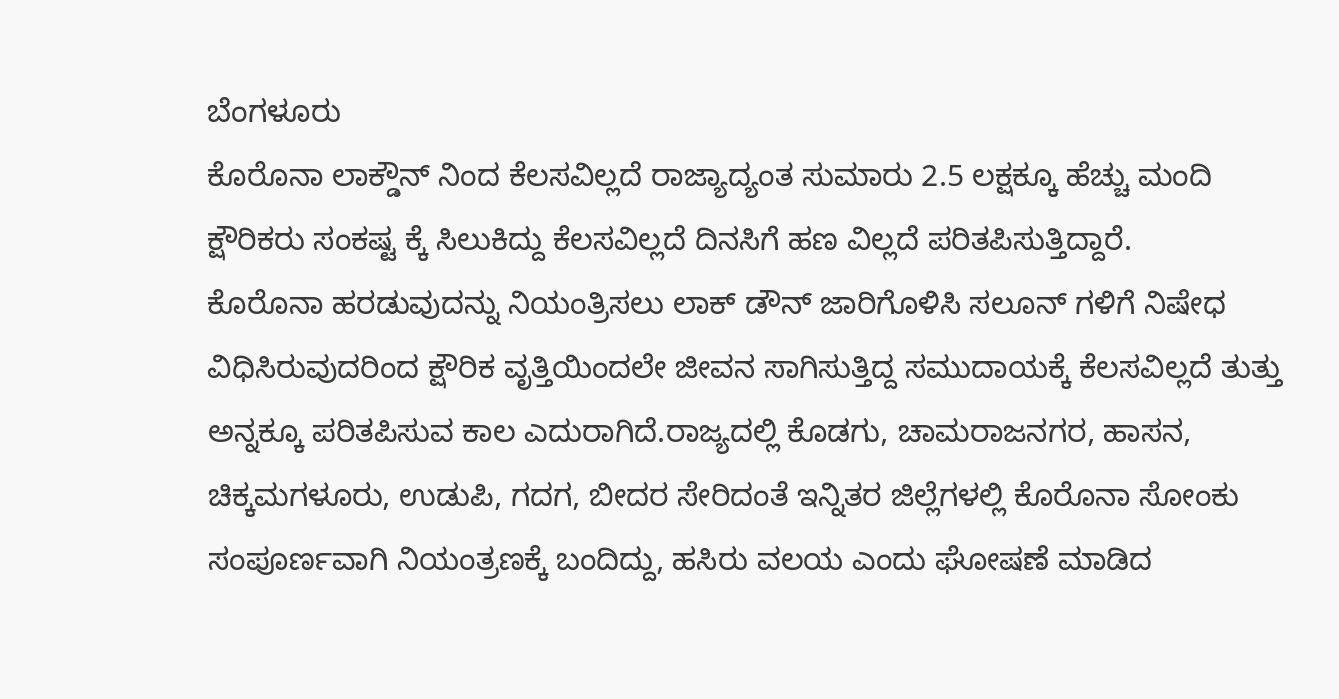ಬೆಂಗಳೂರು
ಕೊರೊನಾ ಲಾಕ್ಡೌನ್ ನಿಂದ ಕೆಲಸವಿಲ್ಲದೆ ರಾಜ್ಯಾದ್ಯಂತ ಸುಮಾರು 2.5 ಲಕ್ಷಕ್ಕೂ ಹೆಚ್ಚು ಮಂದಿ ಕ್ಷೌರಿಕರು ಸಂಕಷ್ಟ ಕ್ಕೆ ಸಿಲುಕಿದ್ದು ಕೆಲಸವಿಲ್ಲದೆ ದಿನಸಿಗೆ ಹಣ ವಿಲ್ಲದೆ ಪರಿತಪಿಸುತ್ತಿದ್ದಾರೆ.
ಕೊರೊನಾ ಹರಡುವುದನ್ನು ನಿಯಂತ್ರಿಸಲು ಲಾಕ್ ಡೌನ್ ಜಾರಿಗೊಳಿಸಿ ಸಲೂನ್ ಗಳಿಗೆ ನಿಷೇಧ ವಿಧಿಸಿರುವುದರಿಂದ ಕ್ಷೌರಿಕ ವೃತ್ತಿಯಿಂದಲೇ ಜೀವನ ಸಾಗಿಸುತ್ತಿದ್ದ ಸಮುದಾಯಕ್ಕೆ ಕೆಲಸವಿಲ್ಲದೆ ತುತ್ತು ಅನ್ನಕ್ಕೂ ಪರಿತಪಿಸುವ ಕಾಲ ಎದುರಾಗಿದೆ.ರಾಜ್ಯದಲ್ಲಿ ಕೊಡಗು, ಚಾಮರಾಜನಗರ, ಹಾಸನ, ಚಿಕ್ಕಮಗಳೂರು, ಉಡುಪಿ, ಗದಗ, ಬೀದರ ಸೇರಿದಂತೆ ಇನ್ನಿತರ ಜಿಲ್ಲೆಗಳಲ್ಲಿ ಕೊರೊನಾ ಸೋಂಕು ಸಂಪೂರ್ಣವಾಗಿ ನಿಯಂತ್ರಣಕ್ಕೆ ಬಂದಿದ್ದು, ಹಸಿರು ವಲಯ ಎಂದು ಘೋಷಣೆ ಮಾಡಿದ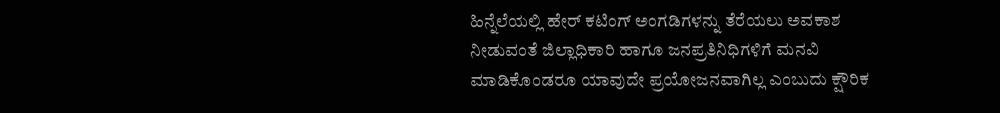ಹಿನ್ನೆಲೆಯಲ್ಲಿ ಹೇರ್ ಕಟಿಂಗ್ ಅಂಗಡಿಗಳನ್ನು ತೆರೆಯಲು ಅವಕಾಶ ನೀಡುವಂತೆ ಜಿಲ್ಲಾಧಿಕಾರಿ ಹಾಗೂ ಜನಪ್ರತಿನಿಧಿಗಳಿಗೆ ಮನವಿ ಮಾಡಿಕೊಂಡರೂ ಯಾವುದೇ ಪ್ರಯೋಜನವಾಗಿಲ್ಲ ಎಂಬುದು ಕ್ಷೌರಿಕ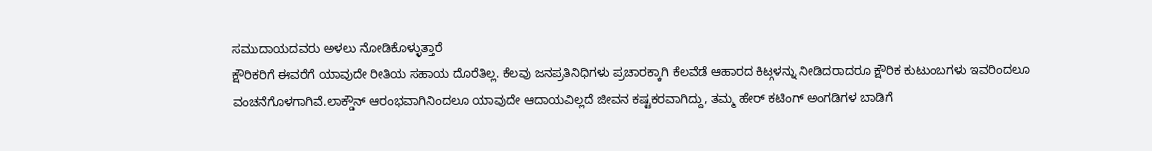ಸಮುದಾಯದವರು ಅಳಲು ನೋಡಿಕೊಳ್ಳುತ್ತಾರೆ
ಕ್ಷೌರಿಕರಿಗೆ ಈವರೆಗೆ ಯಾವುದೇ ರೀತಿಯ ಸಹಾಯ ದೊರೆತಿಲ್ಲ. ಕೆಲವು ಜನಪ್ರತಿನಿಧಿಗಳು ಪ್ರಚಾರಕ್ಕಾಗಿ ಕೆಲವೆಡೆ ಆಹಾರದ ಕಿಟ್ಗಳನ್ನು ನೀಡಿದರಾದರೂ ಕ್ಷೌರಿಕ ಕುಟುಂಬಗಳು ಇವರಿಂದಲೂ ವಂಚನೆಗೊಳಗಾಗಿವೆ.ಲಾಕ್ಡೌನ್ ಆರಂಭವಾಗಿನಿಂದಲೂ ಯಾವುದೇ ಆದಾಯವಿಲ್ಲದೆ ಜೀವನ ಕಷ್ಟಕರವಾಗಿದ್ದು, ತಮ್ಮ ಹೇರ್ ಕಟಿಂಗ್ ಅಂಗಡಿಗಳ ಬಾಡಿಗೆ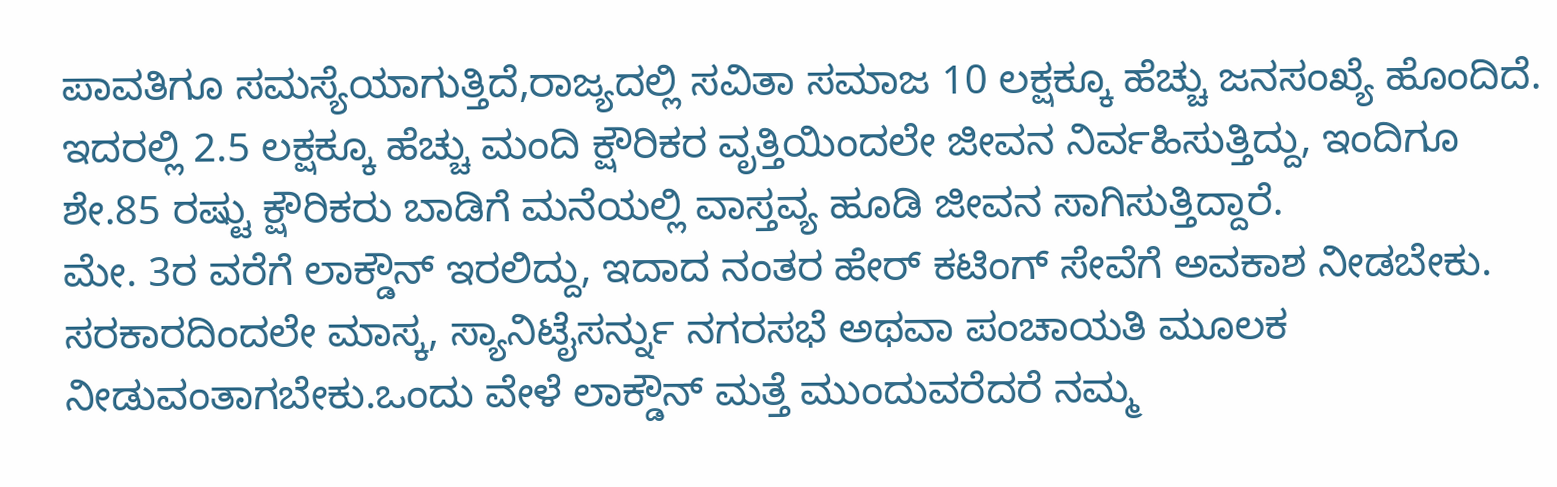ಪಾವತಿಗೂ ಸಮಸ್ಯೆಯಾಗುತ್ತಿದೆ,ರಾಜ್ಯದಲ್ಲಿ ಸವಿತಾ ಸಮಾಜ 10 ಲಕ್ಷಕ್ಕೂ ಹೆಚ್ಚು ಜನಸಂಖ್ಯೆ ಹೊಂದಿದೆ. ಇದರಲ್ಲಿ 2.5 ಲಕ್ಷಕ್ಕೂ ಹೆಚ್ಚು ಮಂದಿ ಕ್ಷೌರಿಕರ ವೃತ್ತಿಯಿಂದಲೇ ಜೀವನ ನಿರ್ವಹಿಸುತ್ತಿದ್ದು, ಇಂದಿಗೂ ಶೇ.85 ರಷ್ಟು ಕ್ಷೌರಿಕರು ಬಾಡಿಗೆ ಮನೆಯಲ್ಲಿ ವಾಸ್ತವ್ಯ ಹೂಡಿ ಜೀವನ ಸಾಗಿಸುತ್ತಿದ್ದಾರೆ.
ಮೇ. 3ರ ವರೆಗೆ ಲಾಕ್ಡೌನ್ ಇರಲಿದ್ದು, ಇದಾದ ನಂತರ ಹೇರ್ ಕಟಿಂಗ್ ಸೇವೆಗೆ ಅವಕಾಶ ನೀಡಬೇಕು. ಸರಕಾರದಿಂದಲೇ ಮಾಸ್ಕ, ಸ್ಯಾನಿಟೈಸರ್ನ್ನು ನಗರಸಭೆ ಅಥವಾ ಪಂಚಾಯತಿ ಮೂಲಕ ನೀಡುವಂತಾಗಬೇಕು.ಒಂದು ವೇಳೆ ಲಾಕ್ಡೌನ್ ಮತ್ತೆ ಮುಂದುವರೆದರೆ ನಮ್ಮ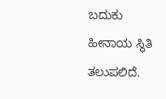ಬದುಕು ಹೀನಾಯ ಸ್ಥಿತಿ ತಲುಪಲಿದೆ.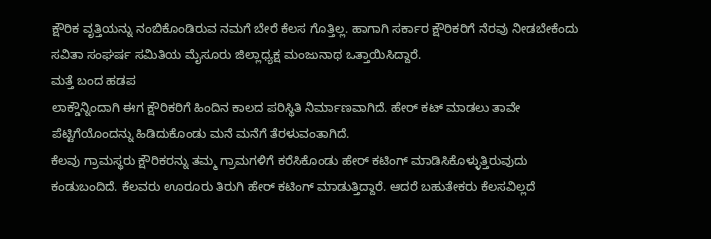ಕ್ಷೌರಿಕ ವೃತ್ತಿಯನ್ನು ನಂಬಿಕೊಂಡಿರುವ ನಮಗೆ ಬೇರೆ ಕೆಲಸ ಗೊತ್ತಿಲ್ಲ. ಹಾಗಾಗಿ ಸರ್ಕಾರ ಕ್ಷೌರಿಕರಿಗೆ ನೆರವು ನೀಡಬೇಕೆಂದು ಸವಿತಾ ಸಂಘರ್ಷ ಸಮಿತಿಯ ಮೈಸೂರು ಜಿಲ್ಲಾಧ್ಯಕ್ಷ ಮಂಜುನಾಥ ಒತ್ತಾಯಿಸಿದ್ದಾರೆ.
ಮತ್ತೆ ಬಂದ ಹಡಪ
ಲಾಕ್ಡೌನ್ನಿಂದಾಗಿ ಈಗ ಕ್ಷೌರಿಕರಿಗೆ ಹಿಂದಿನ ಕಾಲದ ಪರಿಸ್ಥಿತಿ ನಿರ್ಮಾಣವಾಗಿದೆ. ಹೇರ್ ಕಟ್ ಮಾಡಲು ತಾವೇ ಪೆಟ್ಟಿಗೆಯೊಂದನ್ನು ಹಿಡಿದುಕೊಂಡು ಮನೆ ಮನೆಗೆ ತೆರಳುವಂತಾಗಿದೆ.
ಕೆಲವು ಗ್ರಾಮಸ್ಥರು ಕ್ಷೌರಿಕರನ್ನು ತಮ್ಮ ಗ್ರಾಮಗಳಿಗೆ ಕರೆಸಿಕೊಂಡು ಹೇರ್ ಕಟಿಂಗ್ ಮಾಡಿಸಿಕೊಳ್ಳುತ್ತಿರುವುದು ಕಂಡುಬಂದಿದೆ. ಕೆಲವರು ಊರೂರು ತಿರುಗಿ ಹೇರ್ ಕಟಿಂಗ್ ಮಾಡುತ್ತಿದ್ದಾರೆ. ಆದರೆ ಬಹುತೇಕರು ಕೆಲಸವಿಲ್ಲದೆ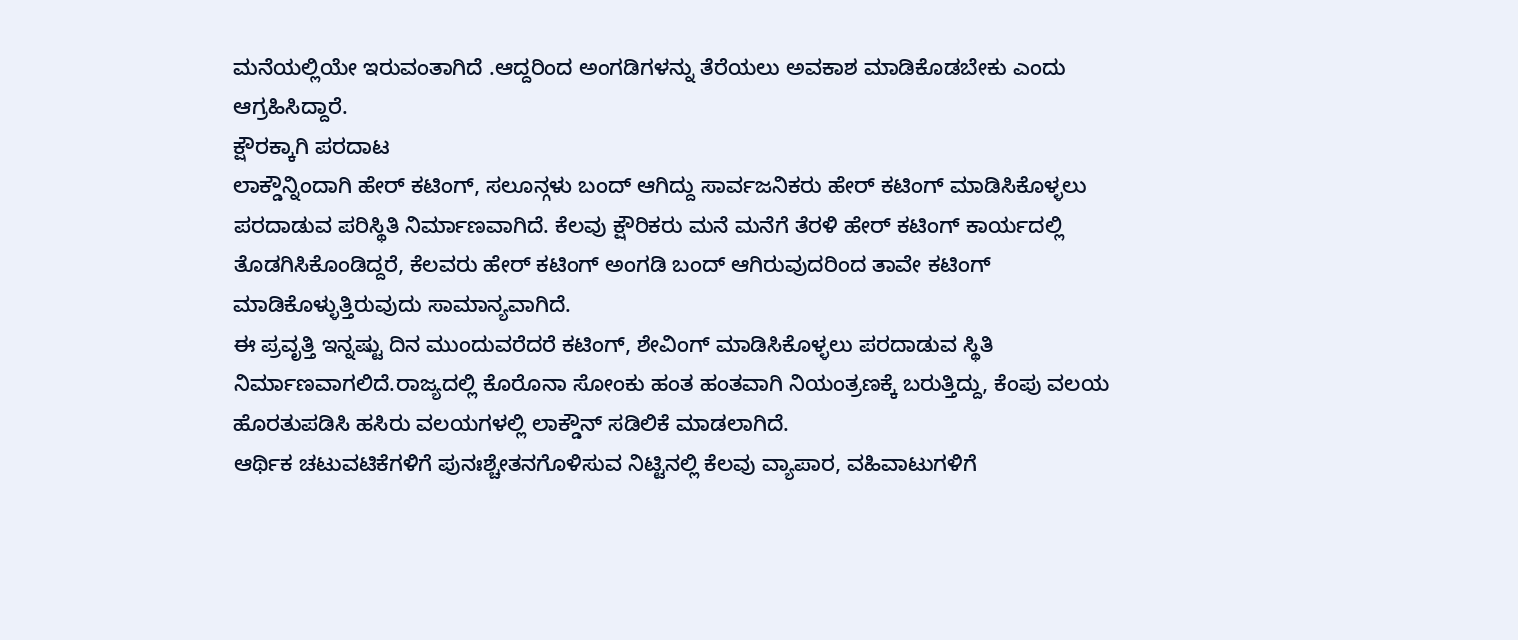ಮನೆಯಲ್ಲಿಯೇ ಇರುವಂತಾಗಿದೆ .ಆದ್ದರಿಂದ ಅಂಗಡಿಗಳನ್ನು ತೆರೆಯಲು ಅವಕಾಶ ಮಾಡಿಕೊಡಬೇಕು ಎಂದು ಆಗ್ರಹಿಸಿದ್ದಾರೆ.
ಕ್ಷೌರಕ್ಕಾಗಿ ಪರದಾಟ
ಲಾಕ್ಡೌನ್ನಿಂದಾಗಿ ಹೇರ್ ಕಟಿಂಗ್, ಸಲೂನ್ಗಳು ಬಂದ್ ಆಗಿದ್ದು ಸಾರ್ವಜನಿಕರು ಹೇರ್ ಕಟಿಂಗ್ ಮಾಡಿಸಿಕೊಳ್ಳಲು ಪರದಾಡುವ ಪರಿಸ್ಥಿತಿ ನಿರ್ಮಾಣವಾಗಿದೆ. ಕೆಲವು ಕ್ಷೌರಿಕರು ಮನೆ ಮನೆಗೆ ತೆರಳಿ ಹೇರ್ ಕಟಿಂಗ್ ಕಾರ್ಯದಲ್ಲಿ ತೊಡಗಿಸಿಕೊಂಡಿದ್ದರೆ, ಕೆಲವರು ಹೇರ್ ಕಟಿಂಗ್ ಅಂಗಡಿ ಬಂದ್ ಆಗಿರುವುದರಿಂದ ತಾವೇ ಕಟಿಂಗ್ ಮಾಡಿಕೊಳ್ಳುತ್ತಿರುವುದು ಸಾಮಾನ್ಯವಾಗಿದೆ.
ಈ ಪ್ರವೃತ್ತಿ ಇನ್ನಷ್ಟು ದಿನ ಮುಂದುವರೆದರೆ ಕಟಿಂಗ್, ಶೇವಿಂಗ್ ಮಾಡಿಸಿಕೊಳ್ಳಲು ಪರದಾಡುವ ಸ್ಥಿತಿ ನಿರ್ಮಾಣವಾಗಲಿದೆ.ರಾಜ್ಯದಲ್ಲಿ ಕೊರೊನಾ ಸೋಂಕು ಹಂತ ಹಂತವಾಗಿ ನಿಯಂತ್ರಣಕ್ಕೆ ಬರುತ್ತಿದ್ದು, ಕೆಂಪು ವಲಯ ಹೊರತುಪಡಿಸಿ ಹಸಿರು ವಲಯಗಳಲ್ಲಿ ಲಾಕ್ಡೌನ್ ಸಡಿಲಿಕೆ ಮಾಡಲಾಗಿದೆ.
ಆರ್ಥಿಕ ಚಟುವಟಿಕೆಗಳಿಗೆ ಪುನಃಶ್ಚೇತನಗೊಳಿಸುವ ನಿಟ್ಟಿನಲ್ಲಿ ಕೆಲವು ವ್ಯಾಪಾರ, ವಹಿವಾಟುಗಳಿಗೆ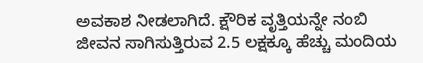ಅವಕಾಶ ನೀಡಲಾಗಿದೆ. ಕ್ಷೌರಿಕ ವೃತ್ತಿಯನ್ನೇ ನಂಬಿ ಜೀವನ ಸಾಗಿಸುತ್ತಿರುವ 2.5 ಲಕ್ಷಕ್ಕೂ ಹೆಚ್ಚು ಮಂದಿಯ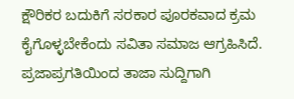ಕ್ಷೌರಿಕರ ಬದುಕಿಗೆ ಸರಕಾರ ಪೂರಕವಾದ ಕ್ರಮ ಕೈಗೊಳ್ಳಬೇಕೆಂದು ಸವಿತಾ ಸಮಾಜ ಆಗ್ರಹಿಸಿದೆ.
ಪ್ರಜಾಪ್ರಗತಿಯಿಂದ ತಾಜಾ ಸುದ್ದಿಗಾಗಿ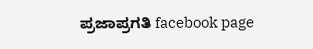ಪ್ರಜಾಪ್ರಗತಿ facebook page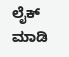ಲೈಕ್ ಮಾಡಿ